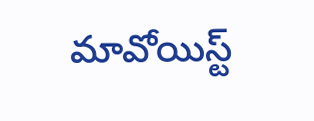మావోయిస్ట్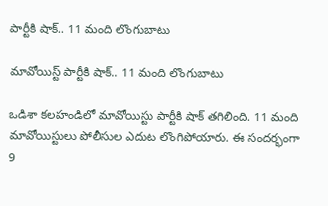పార్టీకి షాక్.. 11 మంది లొంగుబాటు

మావోయిస్ట్ పార్టీకి షాక్.. 11 మంది లొంగుబాటు

ఒడిశా కలహండిలో మావోయిస్టు పార్టీకి షాక్ తగిలింది. 11 మంది మావోయిస్టులు పోలీసుల ఎదుట లొంగిపోయారు. ఈ సందర్భంగా 9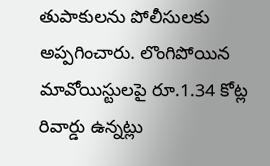తుపాకులను పోలీసులకు అప్పగించారు. లొంగిపోయిన మావోయిస్టులపై రూ.1.34 కోట్ల రివార్డు ఉన్నట్లు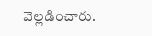వెల్లడించారు.